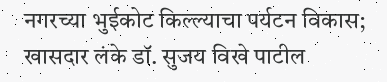नगरच्या भुईकोट किल्ल्याचा पर्यटन विकास; खासदार लंके डॉ. सुजय विखे पाटील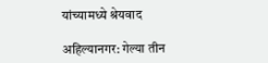यांच्यामध्ये श्रेयवाद

अहिल्यानगर: गेल्या तीन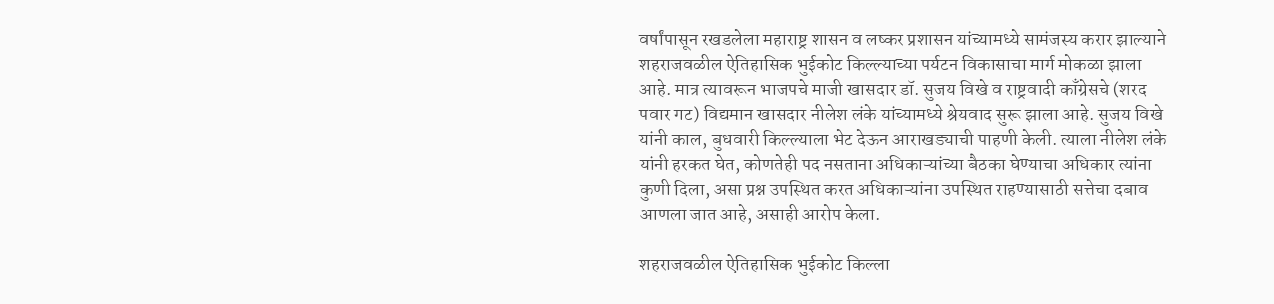वर्षांपासून रखडलेला महाराष्ट्र शासन व लष्कर प्रशासन यांच्यामध्ये सामंजस्य करार झाल्याने शहराजवळील ऐतिहासिक भुईकोट किल्ल्याच्या पर्यटन विकासाचा मार्ग मोकळा झाला आहे. मात्र त्यावरून भाजपचे माजी खासदार डॉ. सुजय विखे व राष्ट्रवादी काँग्रेसचे (शरद पवार गट) विद्यमान खासदार नीलेश लंके यांच्यामध्ये श्रेयवाद सुरू झाला आहे. सुजय विखे यांनी काल, बुधवारी किल्ल्याला भेट देऊन आराखड्याची पाहणी केली. त्याला नीलेश लंके यांनी हरकत घेत, कोणतेही पद नसताना अधिकाऱ्यांच्या बैठका घेण्याचा अधिकार त्यांना कुणी दिला, असा प्रश्न उपस्थित करत अधिकाऱ्यांना उपस्थित राहण्यासाठी सत्तेचा दबाव आणला जात आहे, असाही आरोप केला.

शहराजवळील ऐतिहासिक भुईकोट किल्ला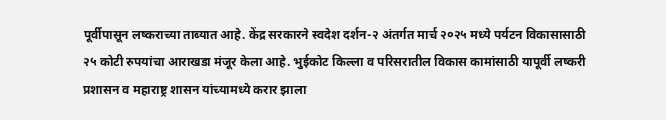पूर्वीपासून लष्कराच्या ताब्यात आहे. केंद्र सरकारने स्वदेश दर्शन-२ अंतर्गत मार्च २०२५ मध्ये पर्यटन विकासासाठी २५ कोटी रुपयांचा आराखडा मंजूर केला आहे. भुईकोट किल्ला व परिसरातील विकास कामांसाठी यापूर्वी लष्करी प्रशासन व महाराष्ट्र शासन यांच्यामध्ये करार झाला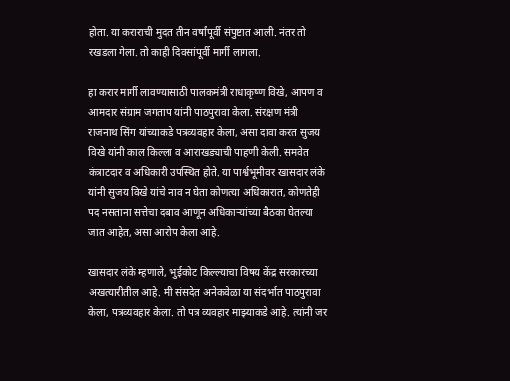होता. या कराराची मुदत तीन वर्षांपूर्वी संपुष्टात आली. नंतर तो रखडला गेला. तो काही दिवसांपूर्वी मार्गी लागला.

हा करार मार्गी लावण्यासाठी पालकमंत्री राधाकृष्ण विखे, आपण व आमदार संग्राम जगताप यांनी पाठपुरावा केला. संरक्षण मंत्री राजनाथ सिंग यांच्याकडे पत्रव्यवहार केला, असा दावा करत सुजय विखे यांनी काल किल्ला व आराखड्याची पाहणी केली. समवेत कंत्राटदार व अधिकारी उपस्थित होते. या पार्श्वभूमीवर खासदार लंके यांनी सुजय विखे यांचे नाव न घेता कोणत्या अधिकारात, कोणतेही पद नसताना सत्तेचा दबाव आणून अधिकाऱ्यांच्या बैठका घेतल्या जात आहेत, असा आरोप केला आहे.

खासदार लंके म्हणाले, भुईकोट किल्ल्याचा विषय केंद्र सरकारच्या अखत्यारीतील आहे. मी संसदेत अनेकवेळा या संदर्भात पाठपुरावा केला, पत्रव्यवहार केला. तो पत्र व्यवहार माझ्याकडे आहे. त्यांनी जर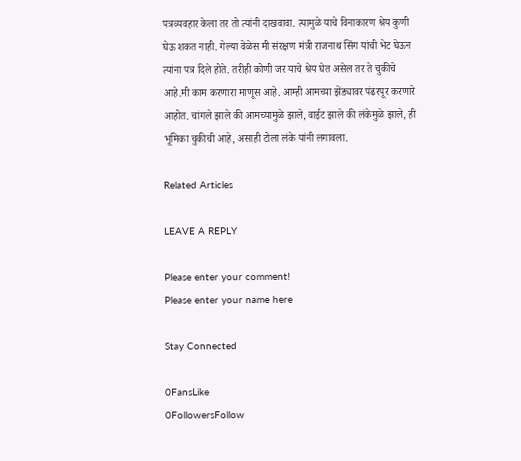पत्रव्यवहार केला तर तो त्यांनी दाखवावा. त्यामुळे याचे विनाकारण श्रेय कुणी घेऊ शकत नाही. गेल्या वेळेस मी संरक्षण मंत्री राजनाथ सिंग यांची भेट घेऊन त्यांना पत्र दिले होते. तरीही कोणी जर याचे श्रेय घेत असेल तर ते चुकीचे आहे.मी काम करणारा माणूस आहे. आम्ही आमच्या झेंड्यावर पंढरपूर करणारे आहोत. चांगले झाले की आमच्यामुळे झाले, वाईट झाले की लंकेमुळे झाले, ही भूमिका चुकीची आहे, असाही टोला लंके यांनी लगावला.

Related Articles

LEAVE A REPLY

Please enter your comment!
Please enter your name here

Stay Connected

0FansLike
0FollowersFollow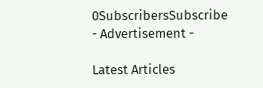0SubscribersSubscribe
- Advertisement -

Latest Articles